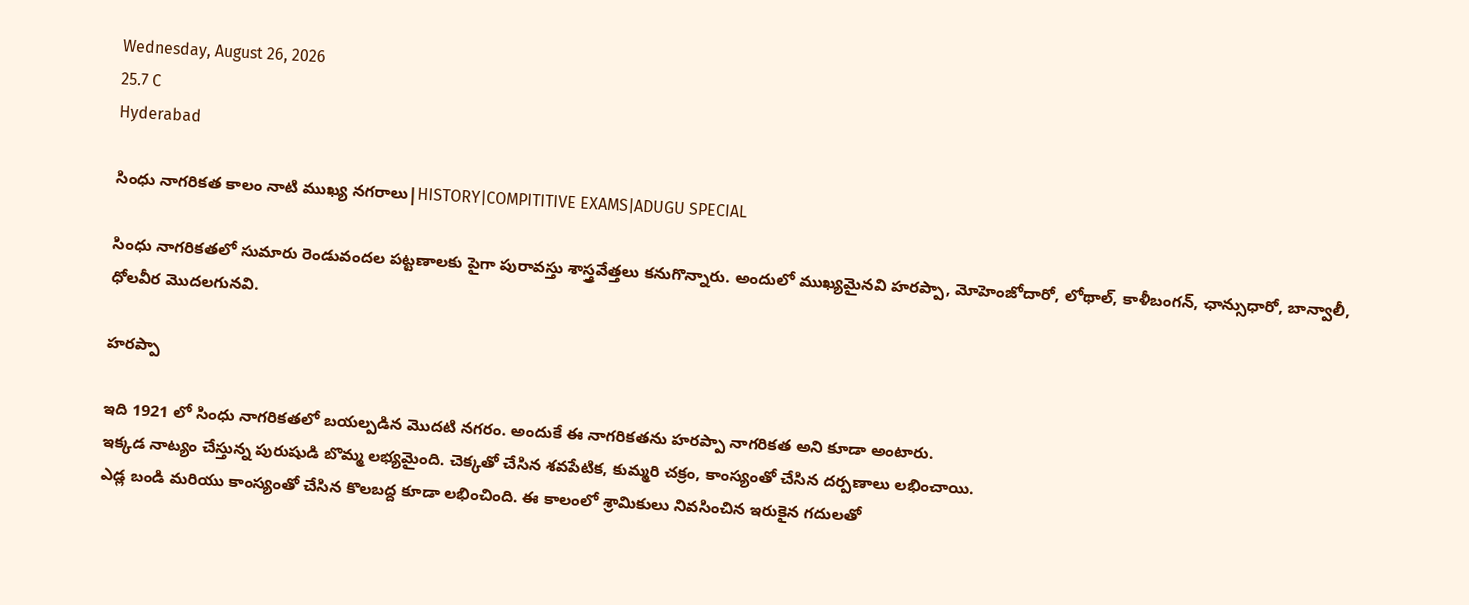Wednesday, August 26, 2026
25.7 C
Hyderabad

సింధు నాగరికత కాలం నాటి ముఖ్య నగరాలు|HISTORY|COMPITITIVE EXAMS|ADUGU SPECIAL

సింధు నాగరికతలో సుమారు రెండువందల పట్టణాలకు పైగా పురావస్తు శాస్త్రవేత్తలు కనుగొన్నారు. అందులో ముఖ్యమైనవి హరప్పా, మోహెంజోదారో, లోథాల్, కాళీబంగన్, ఛాన్సుధారో, బాన్వాలీ, ధోలవీర మొదలగునవి.

హరప్పా

ఇది 1921 లో సింధు నాగరికతలో బయల్పడిన మొదటి నగరం. అందుకే ఈ నాగరికతను హరప్పా నాగరికత అని కూడా అంటారు.
ఇక్కడ నాట్యం చేస్తున్న పురుషుడి బొమ్మ లభ్యమైంది. చెక్కతో చేసిన శవపేటిక, కుమ్మరి చక్రం, కాంస్యంతో చేసిన దర్పణాలు లభించాయి.
ఎడ్ల బండి మరియు కాంస్యంతో చేసిన కొలబద్ద కూడా లభించింది. ఈ కాలంలో శ్రామికులు నివసించిన ఇరుకైన గదులతో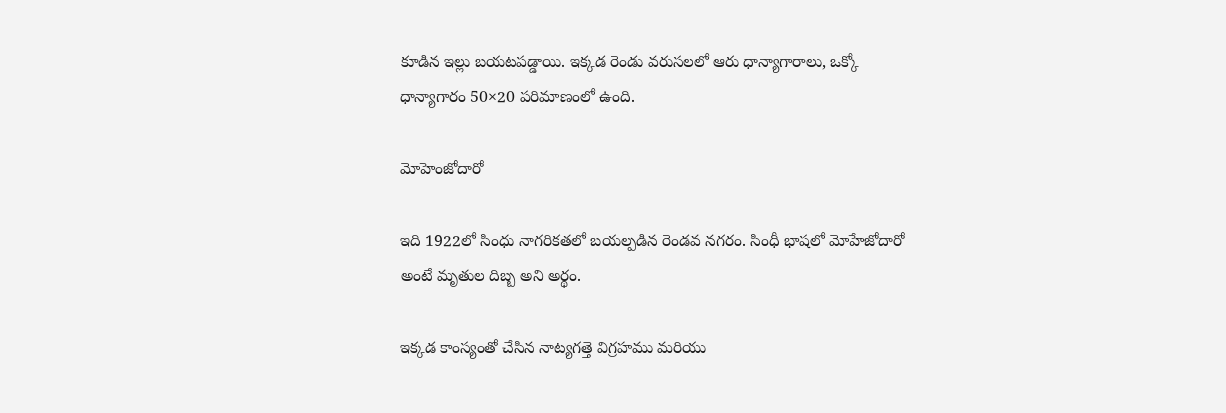కూడిన ఇల్లు బయటపడ్డాయి. ఇక్కడ రెండు వరుసలలో ఆరు ధాన్యాగారాలు, ఒక్కో ధాన్యాగారం 50×20 పరిమాణంలో ఉంది.

మోహెంజోదారో

ఇది 1922లో సింధు నాగరికతలో బయల్పడిన రెండవ నగరం. సింధీ భాషలో మోహేజోదారో అంటే మృతుల దిబ్బ అని అర్థం.

ఇక్కడ కాంస్యంతో చేసిన నాట్యగత్తె విగ్రహము మరియు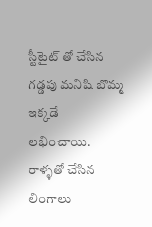స్టీటైట్ తో చేసిన గడ్డపు మనిషి బొమ్మ ఇక్కడే లభించాయి. రాళ్ళతో చేసిన లింగాలు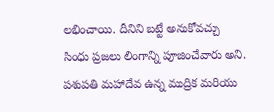లభించాయి. దీనిని బట్టే అనుకోవచ్చు సింధు ప్రజలు లింగాన్ని పూజించేవారు అని. పశుపతి మహాదేవ ఉన్న ముద్రిక మరియు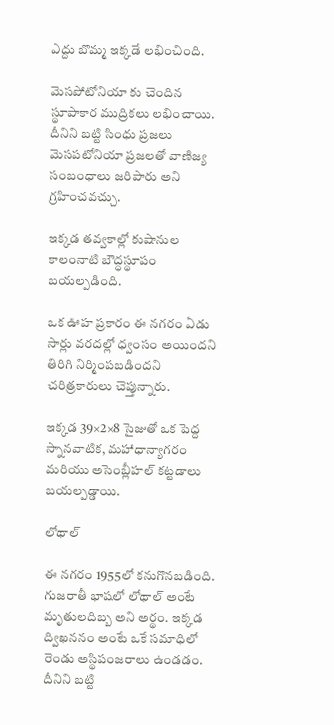ఎద్దు బొమ్మ ఇక్కడే లభించింది.

మెసపోటోనియా కు చెందిన స్థూపాకార ముద్రికలు లభించాయి. దీనిని బట్టి సింధు ప్రజలు మెసపటోనియా ప్రజలతో వాణిజ్య సంబంధాలు జరిపారు అని గ్రహించవచ్చు.

ఇక్కడ తవ్వకాల్లో కుషానుల కాలంనాటి బౌద్ధస్థూపం బయల్పడింది.

ఒక ఊహ ప్రకారం ఈ నగరం ఏడు సార్లు వరదల్లో ధ్వంసం అయిందని తిరిగి నిర్మింపబడిందని చరిత్రకారులు చెప్తున్నారు.

ఇక్కడ 39×2×8 సైజుతో ఒక పెద్ద స్నానవాటిక, మహాధాన్యాగరం మరియు అసెంబ్లీహల్ కట్టడాలు బయల్పడ్డాయి.

లోథాల్

ఈ నగరం 1955లో కనుగొనబడింది. గుజరాతీ భాషలో లోథాల్ అంటే మృతులదిబ్బ అని అర్థం. ఇక్కడ ద్విఖననం అంటే ఒకే సమాధిలో రెండు అస్థిపంజరాలు ఉండడం. దీనిని బట్టి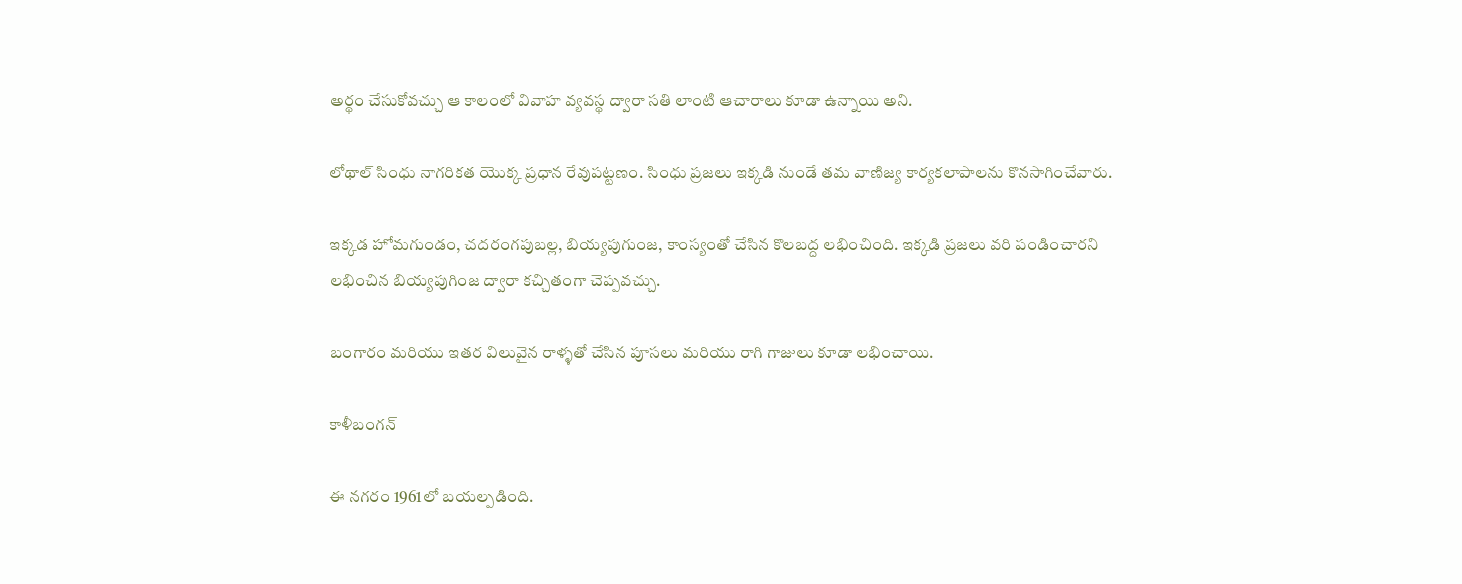అర్థం చేసుకోవచ్చు ఆ కాలంలో వివాహ వ్యవస్థ ద్వారా సతి లాంటి ఆచారాలు కూడా ఉన్నాయి అని.

లోథాల్ సింధు నాగరికత యొక్క ప్రధాన రేవుపట్టణం. సింధు ప్రజలు ఇక్కడి నుండే తమ వాణిజ్య కార్యకలాపాలను కొనసాగించేవారు.

ఇక్కడ హోమగుండం, చదరంగపుబల్ల, బియ్యపుగుంజ, కాంస్యంతో చేసిన కొలబద్ద లభించింది. ఇక్కడి ప్రజలు వరి పండించారని లభించిన బియ్యపుగింజ ద్వారా కచ్చితంగా చెప్పవచ్చు.

బంగారం మరియు ఇతర విలువైన రాళ్ళతో చేసిన పూసలు మరియు రాగి గాజులు కూడా లభించాయి.

కాళీబంగన్

ఈ నగరం 1961లో బయల్పడింది.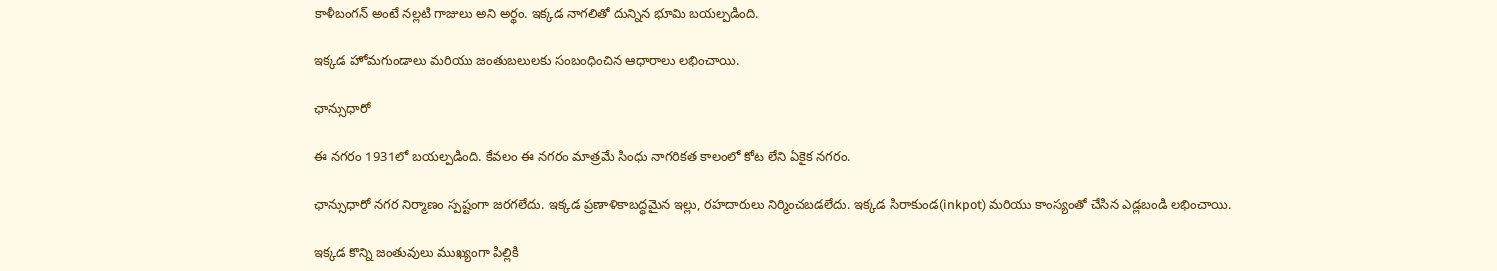కాళీబంగన్ అంటే నల్లటి గాజులు అని అర్థం. ఇక్కడ నాగలితో దున్నిన భూమి బయల్పడింది.

ఇక్కడ హోమగుండాలు మరియు జంతుబలులకు సంబంధించిన ఆధారాలు లభించాయి.

ఛాన్సుధారో

ఈ నగరం 1931లో బయల్పడింది. కేవలం ఈ నగరం మాత్రమే సింధు నాగరికత కాలంలో కోట లేని ఏకైక నగరం.

ఛాన్సుధారో నగర నిర్మాణం స్పష్టంగా జరగలేదు. ఇక్కడ ప్రణాళికాబద్ధమైన ఇల్లు, రహదారులు నిర్మించబడలేదు. ఇక్కడ సిరాకుండ(inkpot) మరియు కాంస్యంతో చేసిన ఎడ్లబండి లభించాయి.

ఇక్కడ కొన్ని జంతువులు ముఖ్యంగా పిల్లికి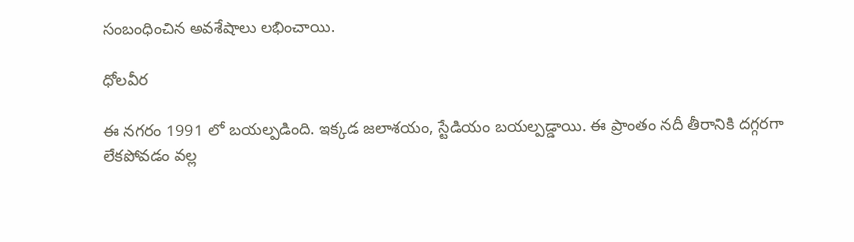సంబంధించిన అవశేషాలు లభించాయి.

ధోలవీర

ఈ నగరం 1991 లో బయల్పడింది. ఇక్కడ జలాశయం, స్టేడియం బయల్పడ్డాయి. ఈ ప్రాంతం నదీ తీరానికి దగ్గరగా లేకపోవడం వల్ల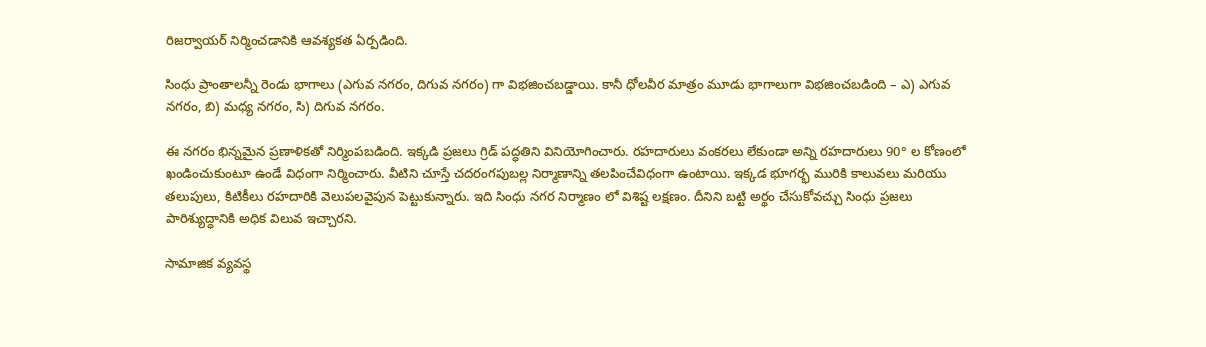రిజర్వాయర్ నిర్మించడానికి ఆవశ్యకత ఏర్పడింది.

సింధు ప్రాంతాలన్నీ రెండు భాగాలు (ఎగువ నగరం, దిగువ నగరం) గా విభజించబడ్డాయి. కానీ ధోలవీర మాత్రం మూడు భాగాలుగా విభజించబడింది – ఎ) ఎగువ నగరం, బి) మధ్య నగరం, సి) దిగువ నగరం.

ఈ నగరం భిన్నమైన ప్రణాళికతో నిర్మింపబడింది. ఇక్కడి ప్రజలు గ్రిడ్ పద్ధతిని వినియోగించారు. రహదారులు వంకరలు లేకుండా అన్ని రహదారులు 90° ల కోణంలో ఖండించుకుంటూ ఉండే విధంగా నిర్మించారు. వీటిని చూస్తే చదరంగపుబల్ల నిర్మాణాన్ని తలపించేవిధంగా ఉంటాయి. ఇక్కడ భూగర్భ మురికి కాలువలు మరియు తలుపులు, కిటికీలు రహదారికి వెలుపలవైపున పెట్టుకున్నారు. ఇది సింధు నగర నిర్మాణం లో విశిష్ట లక్షణం. దీనిని బట్టి అర్థం చేసుకోవచ్చు సింధు ప్రజలు పారిశ్యుద్ధానికి అధిక విలువ ఇచ్చారని.

సామాజిక వ్యవస్థ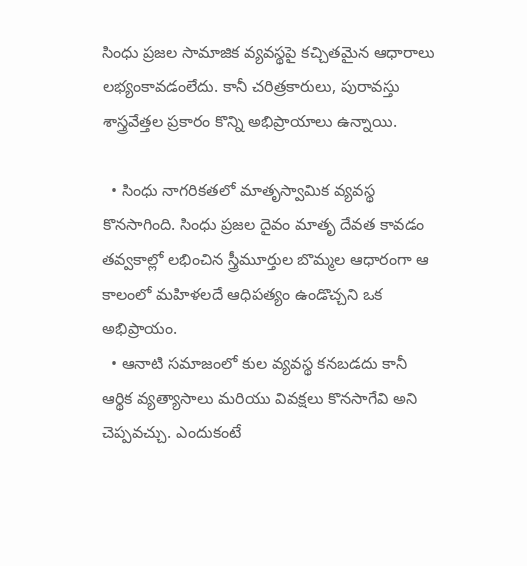సింధు ప్రజల సామాజిక వ్యవస్థపై కచ్చితమైన ఆధారాలు లభ్యంకావడంలేదు. కానీ చరిత్రకారులు, పురావస్తు శాస్త్రవేత్తల ప్రకారం కొన్ని అభిప్రాయాలు ఉన్నాయి.

  • సింధు నాగరికతలో మాతృస్వామిక వ్యవస్థ కొనసాగింది. సింధు ప్రజల దైవం మాతృ దేవత కావడం తవ్వకాల్లో లభించిన స్త్రీమూర్తుల బొమ్మల ఆధారంగా ఆ కాలంలో మహిళలదే ఆధిపత్యం ఉండొచ్చని ఒక అభిప్రాయం.
  • ఆనాటి సమాజంలో కుల వ్యవస్థ కనబడదు కానీ ఆర్థిక వ్యత్యాసాలు మరియు వివక్షలు కొనసాగేవి అని చెప్పవచ్చు. ఎందుకంటే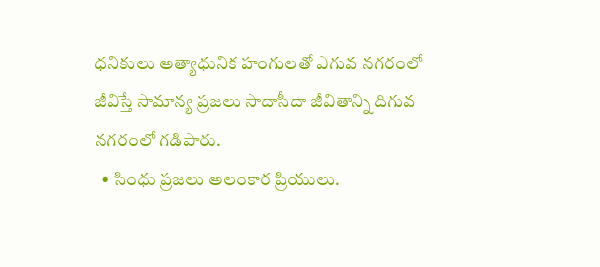ధనికులు అత్యాధునిక హంగులతో ఎగువ నగరంలో జీవిస్తే సామాన్య ప్రజలు సాదాసీదా జీవితాన్ని దిగువ నగరంలో గడిపారు.
  • సింధు ప్రజలు అలంకార ప్రియులు.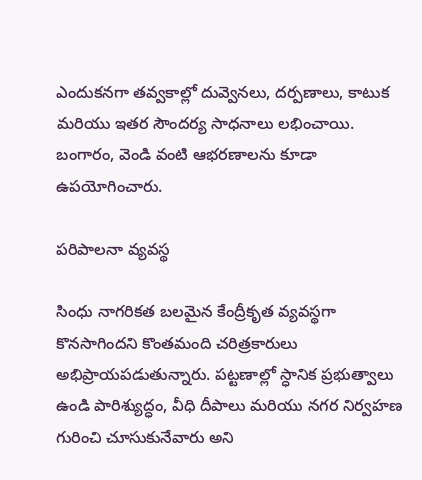ఎందుకనగా తవ్వకాల్లో దువ్వెనలు, దర్పణాలు, కాటుక మరియు ఇతర సౌందర్య సాధనాలు లభించాయి. బంగారం, వెండి వంటి ఆభరణాలను కూడా ఉపయోగించారు.

పరిపాలనా వ్యవస్థ

సింధు నాగరికత బలమైన కేంద్రీకృత వ్యవస్థగా కొనసాగిందని కొంతమంది చరిత్రకారులు అభిప్రాయపడుతున్నారు. పట్టణాల్లో స్ధానిక ప్రభుత్వాలు ఉండి పారిశ్యుద్ధం, వీధి దీపాలు మరియు నగర నిర్వహణ గురించి చూసుకునేవారు అని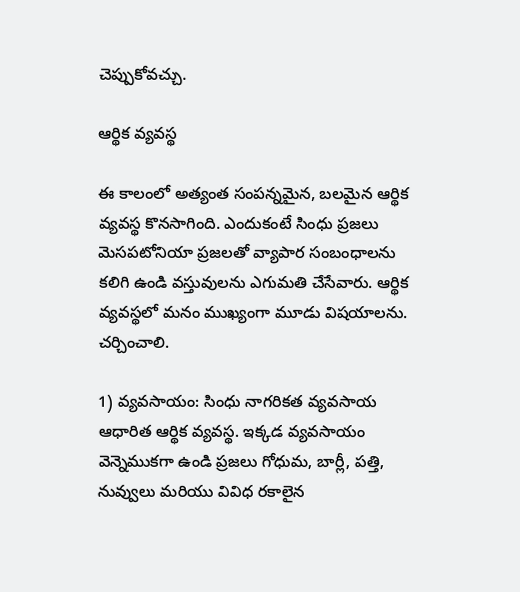చెప్పుకోవచ్చు.

ఆర్థిక వ్యవస్థ

ఈ కాలంలో అత్యంత సంపన్నమైన, బలమైన ఆర్థిక వ్యవస్థ కొనసాగింది. ఎందుకంటే సింధు ప్రజలు మెసపటోనియా ప్రజలతో వ్యాపార సంబంధాలను కలిగి ఉండి వస్తువులను ఎగుమతి చేసేవారు. ఆర్థిక వ్యవస్థలో మనం ముఖ్యంగా మూడు విషయాలను. చర్చించాలి.

1) వ్యవసాయం: సింధు నాగరికత వ్యవసాయ ఆధారిత ఆర్థిక వ్యవస్థ. ఇక్కడ వ్యవసాయం వెన్నెముకగా ఉండి ప్రజలు గోధుమ, బార్లీ, పత్తి, నువ్వులు మరియు వివిధ రకాలైన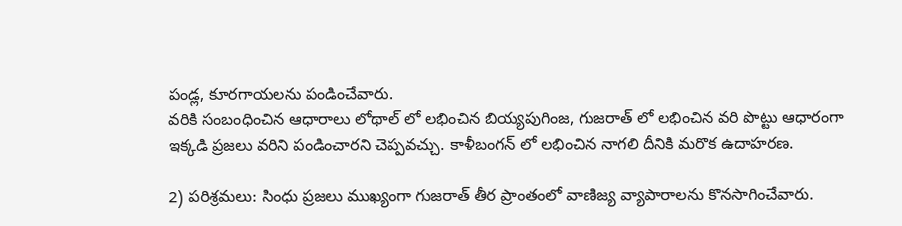పండ్ల, కూరగాయలను పండించేవారు.
వరికి సంబంధించిన ఆధారాలు లోథాల్ లో లభించిన బియ్యపుగింజ, గుజరాత్ లో లభించిన వరి పొట్టు ఆధారంగా ఇక్కడి ప్రజలు వరిని పండించారని చెప్పవచ్చు. కాళీబంగన్ లో లభించిన నాగలి దీనికి మరొక ఉదాహరణ.

2) పరిశ్రమలు: సింధు ప్రజలు ముఖ్యంగా గుజరాత్ తీర ప్రాంతంలో వాణిజ్య వ్యాపారాలను కొనసాగించేవారు.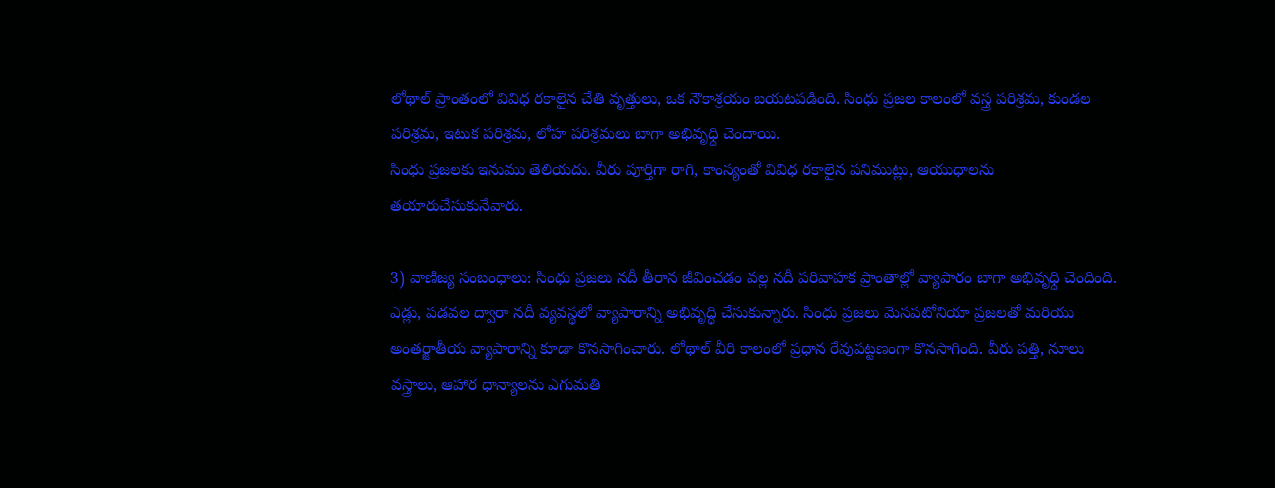లోథాల్ ప్రాంతంలో వివిధ రకాలైన చేతి వృత్తులు, ఒక నౌకాశ్రయం బయటపడింది. సింధు ప్రజల కాలంలో వస్త్ర పరిశ్రమ, కుండల పరిశ్రమ, ఇటుక పరిశ్రమ, లోహ పరిశ్రమలు బాగా అభివృధ్ది చెందాయి.
సింధు ప్రజలకు ఇనుము తెలియదు. వీరు పూర్తిగా రాగి, కాంస్యంతో వివిధ రకాలైన పనిముట్లు, ఆయుధాలను తయారుచేసుకునేవారు.

3) వాణిజ్య సంబంధాలు: సింధు ప్రజలు నదీ తీరాన జీవించడం వల్ల నదీ పరివాహక ప్రాంతాల్లో వ్యాపారం బాగా అభివృధ్ది చెందింది. ఎడ్లు, పడవల ద్వారా నదీ వ్యవస్థలో వ్యాపారాన్ని అభివృద్ధి చేసుకున్నారు. సింధు ప్రజలు మెసపటోనియా ప్రజలతో మరియు అంతర్జాతీయ వ్యాపారాన్ని కూడా కొనసాగించారు. లోథాల్ వీరి కాలంలో ప్రధాన రేవుపట్టణంగా కొనసాగింది. వీరు పత్తి, నూలు వస్త్రాలు, ఆహార ధాన్యాలను ఎగుమతి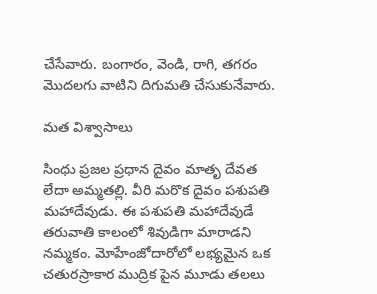చేసేవారు. బంగారం, వెండి, రాగి, తగరం మొదలగు వాటిని దిగుమతి చేసుకునేవారు.

మత విశ్వాసాలు

సింధు ప్రజల ప్రధాన దైవం మాతృ దేవత లేదా అమ్మతల్లి. వీరి మరొక దైవం పశుపతి మహాదేవుడు. ఈ పశుపతి మహాదేవుడే తరువాతి కాలంలో శివుడిగా మారాడని నమ్మకం. మోహేంజోదారోలో లభ్యమైన ఒక చతురస్రాకార ముద్రిక పైన మూడు తలలు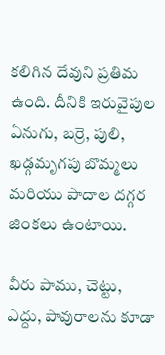కలిగిన దేవుని ప్రతిమ ఉంది. దీనికి ఇరువైపుల ఏనుగు, బర్రె, పులి, ఖడ్గమృగపు బొమ్మలు మరియు పాదాల దగ్గర జింకలు ఉంటాయి.

వీరు పాము, చెట్టు, ఎద్దు, పావురాలను కూడా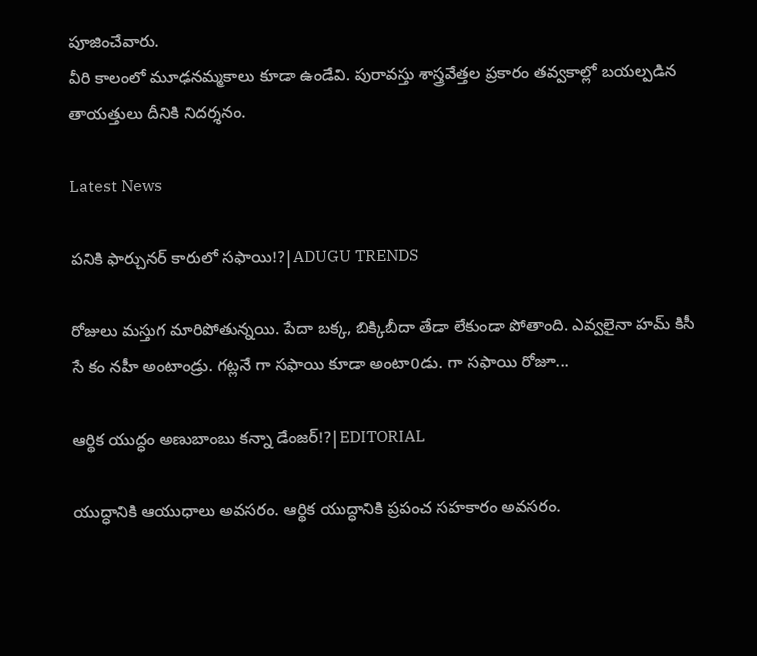పూజించేవారు.
వీరి కాలంలో మూఢనమ్మకాలు కూడా ఉండేవి. పురావస్తు శాస్త్రవేత్తల ప్రకారం తవ్వకాల్లో బయల్పడిన తాయత్తులు దీనికి నిదర్శనం.

Latest News

పనికి ఫార్చునర్ కారులో సఫాయి!?|ADUGU TRENDS

రోజులు మస్తుగ మారిపోతున్నయి. పేదా బక్క, బిక్కిబీదా తేడా లేకుండా పోతాంది. ఎవ్వలైనా హమ్ కిసీ సే కం నహీ అంటాండ్రు. గట్లనే గా సఫాయి కూడా అంటా0డు. గా సఫాయి రోజూ...

ఆర్థిక యుద్ధం అణుబాంబు కన్నా డేంజర్!?|EDITORIAL

యుద్ధానికి ఆయుధాలు అవసరం. ఆర్థిక యుద్ధానికి ప్రపంచ సహకారం అవసరం.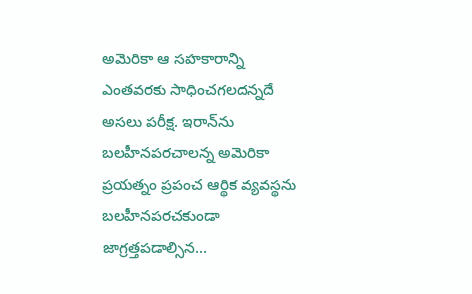అమెరికా ఆ సహకారాన్ని ఎంతవరకు సాధించగలదన్నదే అసలు పరీక్ష. ఇరాన్‌ను బలహీనపరచాలన్న అమెరికా ప్రయత్నం ప్రపంచ ఆర్థిక వ్యవస్థను బలహీనపరచకుండా జాగ్రత్తపడాల్సిన...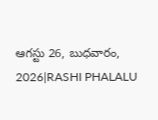ఆగస్టు 26, బుధవారం, 2026|RASHI PHALALU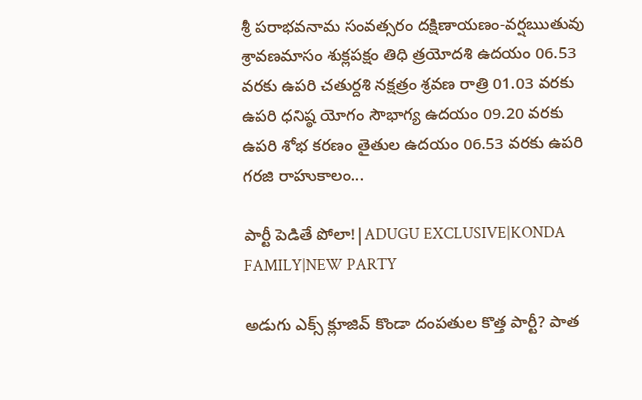శ్రీ పరాభవనామ సంవత్సరం దక్షిణాయణం-వర్షఋతువు శ్రావణమాసం శుక్లపక్షం తిధి త్రయోదశి ఉదయం 06.53 వరకు ఉపరి చతుర్దశి నక్షత్రం శ్రవణ రాత్రి 01.03 వరకు ఉపరి ధనిష్ఠ యోగం సౌభాగ్య ఉదయం 09.20 వరకు ఉపరి శోభ కరణం తైతుల ఉదయం 06.53 వరకు ఉపరి గరజి రాహుకాలం...

పార్టీ పెడితే పోలా!|ADUGU EXCLUSIVE|KONDA FAMILY|NEW PARTY

అడుగు ఎక్స్ క్లూజివ్ కొండా దంపతుల కొత్త పార్టీ? పాత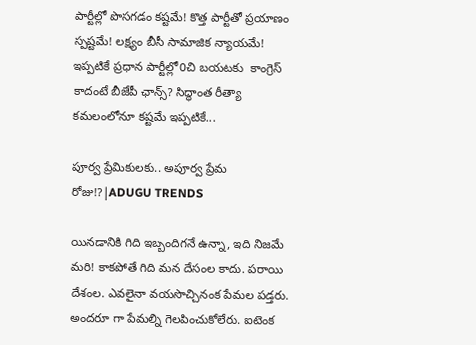పార్టీల్లో పొసగడం కష్టమే! కొత్త పార్టీతో ప్రయాణం స్పష్టమే! లక్ష్యం బీసీ సామాజిక న్యాయమే! ఇప్పటికే ప్రధాన పార్టీల్లో0చి బయటకు  కాంగ్రెస్ కాదంటే బీజేపీ ఛాన్స్? సిద్ధాంత రీత్యా కమలంలోనూ కష్టమే ఇప్పటికే...

పూర్వ ప్రేమికులకు.. అపూర్వ ప్రేమ రోజు!?|ADUGU TRENDS

యినడానికి గిది ఇబ్బందిగనే ఉన్నా, ఇది నిజమే మరి! కాకపోతే గిది మన దేసంల కాదు. పరాయి దేశంల. ఎవలైనా వయసొచ్చినంక పేమల పడ్తరు. అందరూ గా పేమల్ని గెలపించుకోలేరు. ఐటెంక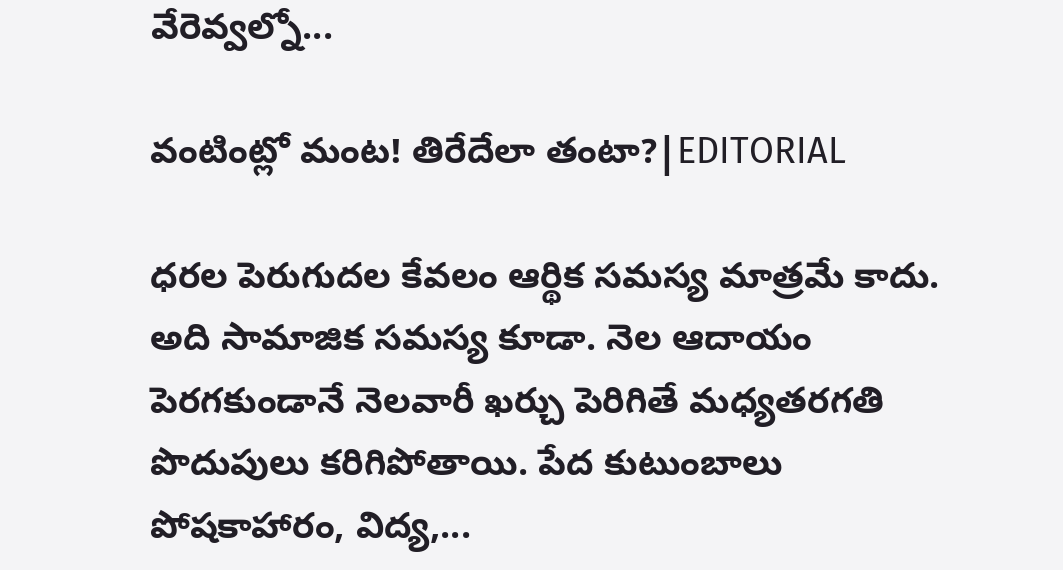వేరెవ్వల్నో...

వంటింట్లో మంట! తిరేదేలా తంటా?|EDITORIAL

ధరల పెరుగుదల కేవలం ఆర్థిక సమస్య మాత్రమే కాదు. అది సామాజిక సమస్య కూడా. నెల ఆదాయం పెరగకుండానే నెలవారీ ఖర్చు పెరిగితే మధ్యతరగతి పొదుపులు కరిగిపోతాయి. పేద కుటుంబాలు పోషకాహారం, విద్య,...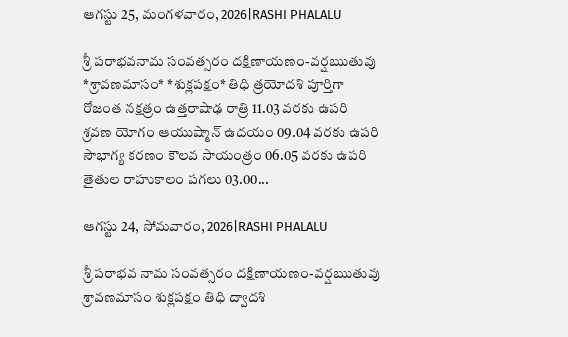ఆగస్టు 25, మంగళవారం, 2026|RASHI PHALALU

శ్రీ పరాభవనామ సంవత్సరం దక్షిణాయణం-వర్షఋతువు *శ్రావణమాసం* *శుక్లపక్షం* తిధి త్రయోదశి పూర్తిగా రోజంత నక్షత్రం ఉత్తరాషాఢ రాత్రి 11.03 వరకు ఉపరి శ్రవణ యోగం ఆయుష్మాన్ ఉదయం 09.04 వరకు ఉపరి సౌభాగ్య కరణం కౌలవ సాయంత్రం 06.05 వరకు ఉపరి తైతుల రాహుకాలం పగలు 03.00...

ఆగస్టు 24, సోమవారం, 2026|RASHI PHALALU

శ్రీ పరాభవ నామ సంవత్సరం దక్షిణాయణం-వర్షఋతువు శ్రావణమాసం శుక్లపక్షం తిధి ద్వాదశి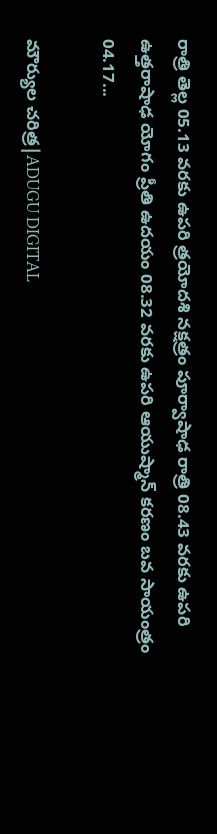రాత్రి తెల్ల 05.13 వరకు ఉపరి త్రయోదశి నక్షత్రం పూర్వాషాఢ రాత్రి 08.43 వరకు ఉపరి ఉత్తరాషాఢ యోగం ప్రీతి ఉదయం 08.32 వరకు ఉపరి ఆయుష్మాన్ కరణం బవ సాయంత్రం 04.17...

మౌర్యుల చరిత్ర|ADUGU DIGITAL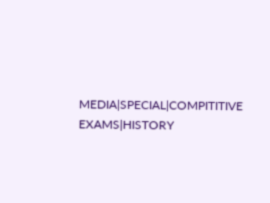MEDIA|SPECIAL|COMPITITIVE EXAMS|HISTORY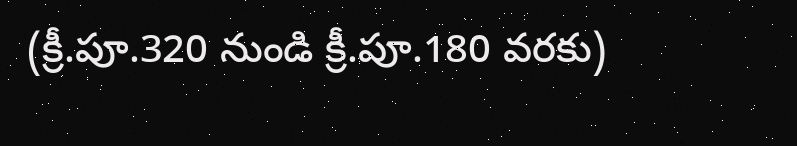(క్రీ.పూ.320 నుండి క్రీ.పూ.180 వరకు)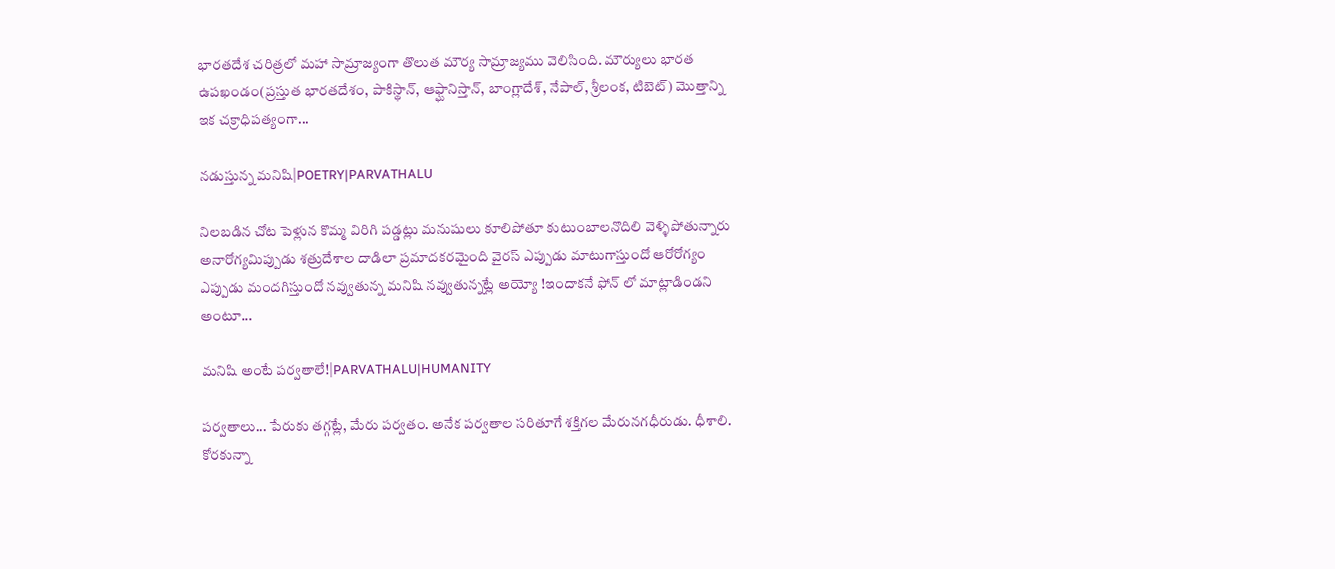భారతదేశ చరిత్రలో మహా సామ్రాజ్యంగా తొలుత మౌర్య సామ్రాజ్యము వెలిసింది. మౌర్యులు భారత ఉపఖండం(ప్రస్తుత భారతదేశం, పాకిస్థాన్, ఆఫ్ఘానిస్తాన్, బాంగ్లాదేశ్, నేపాల్, శ్రీలంక, టిబెట్) మొత్తాన్ని ఇక చక్రాధిపత్యంగా...

నడుస్తున్న మనిషి|POETRY|PARVATHALU

నిలబడిన చోట పెళ్లున కొమ్మ విరిగి పడ్డట్లు మనుషులు కూలిపోతూ కుటుంబాలనొదిలి వెళ్ళిపోతున్నారు అనారోగ్యమిప్పుడు శత్రుదేశాల దాడిలా ప్రమాదకరమైంది వైరస్ ఎప్పుడు మాటుగాస్తుందో ఆరోరోగ్యం ఎప్పుడు మందగిస్తుందో నవ్వుతున్న మనిషి నవ్వుతున్నట్లే అయ్యో !ఇందాకనే ఫోన్ లో మాట్లాడిండని అంటూ...

మనిషి అంటే పర్వతాలే!|PARVATHALU|HUMANITY

పర్వతాలు... పేరుకు తగ్గట్లే, మేరు పర్వతం. అనేక పర్వతాల సరితూగే శక్తిగల మేరునగధీరుడు. ధీశాలి. కోరకున్నా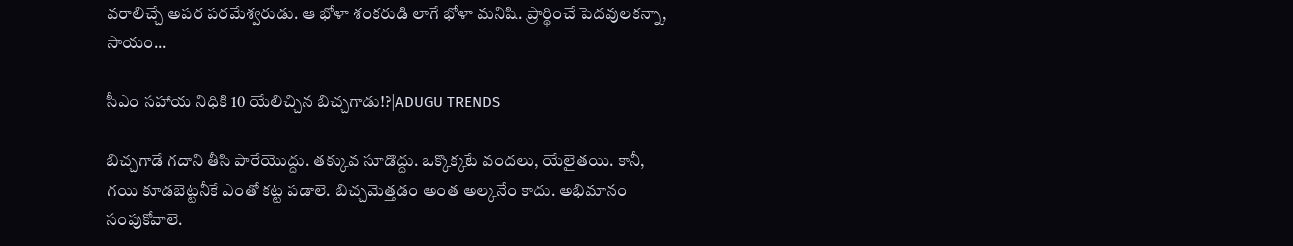వరాలిచ్చే అపర పరమేశ్వరుడు. ఆ భోళా శంకరుడి లాగే భోళా మనిషి. ప్రార్థించే పెదవులకన్నా, సాయం...

సీఎం సహాయ నిధికి 10 యేలిచ్చిన బిచ్చగాడు!?|ADUGU TRENDS

బిచ్చగాడే గదాని తీసి పారేయొద్దు. తక్కువ సూడొద్దు. ఒక్కొక్కటే వందలు, యేలైతయి. కానీ, గయి కూడబెట్టనీకే ఎంతో కట్ట పడాలె. బిచ్చమెత్తడం అంత అల్కనేం కాదు. అభిమానం సంపుకోవాలె.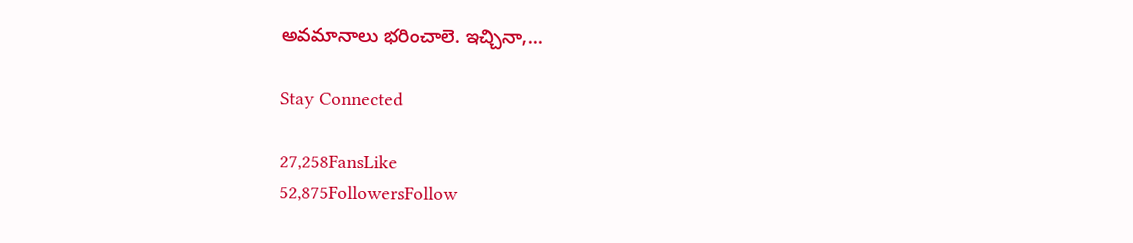అవమానాలు భరించాలె. ఇచ్చినా,...

Stay Connected

27,258FansLike
52,875FollowersFollow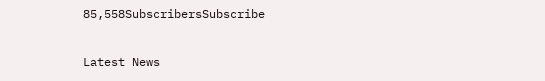85,558SubscribersSubscribe

Latest News